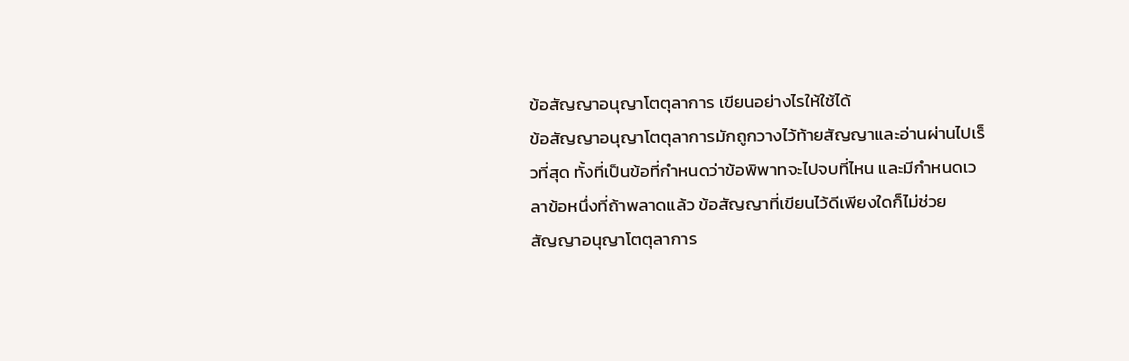ข้อสัญญาอนุญาโตตุลาการ เขียนอย่างไรให้ใช้ได้
ข้อสัญญาอนุญาโตตุลาการมักถูกวางไว้ท้ายสัญญาและอ่านผ่านไปเร็วที่สุด ทั้งที่เป็นข้อที่กำหนดว่าข้อพิพาทจะไปจบที่ไหน และมีกำหนดเวลาข้อหนึ่งที่ถ้าพลาดแล้ว ข้อสัญญาที่เขียนไว้ดีเพียงใดก็ไม่ช่วย
สัญญาอนุญาโตตุลาการ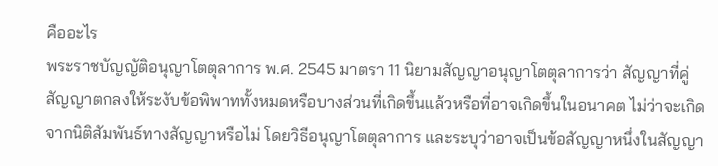คืออะไร
พระราชบัญญัติอนุญาโตตุลาการ พ.ศ. 2545 มาตรา 11 นิยามสัญญาอนุญาโตตุลาการว่า สัญญาที่คู่สัญญาตกลงให้ระงับข้อพิพาททั้งหมดหรือบางส่วนที่เกิดขึ้นแล้วหรือที่อาจเกิดขึ้นในอนาคต ไม่ว่าจะเกิดจากนิติสัมพันธ์ทางสัญญาหรือไม่ โดยวิธีอนุญาโตตุลาการ และระบุว่าอาจเป็นข้อสัญญาหนึ่งในสัญญา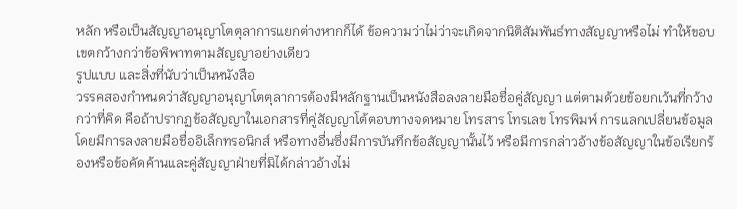หลัก หรือเป็นสัญญาอนุญาโตตุลาการแยกต่างหากก็ได้ ข้อความว่าไม่ว่าจะเกิดจากนิติสัมพันธ์ทางสัญญาหรือไม่ ทำให้ขอบเขตกว้างกว่าข้อพิพาทตามสัญญาอย่างเดียว
รูปแบบ และสิ่งที่นับว่าเป็นหนังสือ
วรรคสองกำหนดว่าสัญญาอนุญาโตตุลาการต้องมีหลักฐานเป็นหนังสือลงลายมือชื่อคู่สัญญา แต่ตามด้วยข้อยกเว้นที่กว้างกว่าที่คิด คือถ้าปรากฏข้อสัญญาในเอกสารที่คู่สัญญาโต้ตอบทางจดหมาย โทรสาร โทรเลข โทรพิมพ์ การแลกเปลี่ยนข้อมูลโดยมีการลงลายมือชื่ออิเล็กทรอนิกส์ หรือทางอื่นซึ่งมีการบันทึกข้อสัญญานั้นไว้ หรือมีการกล่าวอ้างข้อสัญญาในข้อเรียกร้องหรือข้อคัดค้านและคู่สัญญาฝ่ายที่มิได้กล่าวอ้างไม่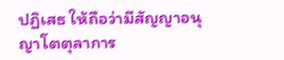ปฏิเสธ ให้ถือว่ามีสัญญาอนุญาโตตุลาการ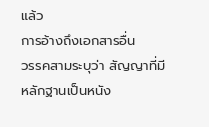แล้ว
การอ้างถึงเอกสารอื่น
วรรคสามระบุว่า สัญญาที่มีหลักฐานเป็นหนัง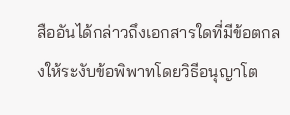สืออันได้กล่าวถึงเอกสารใดที่มีข้อตกลงให้ระงับข้อพิพาทโดยวิธีอนุญาโต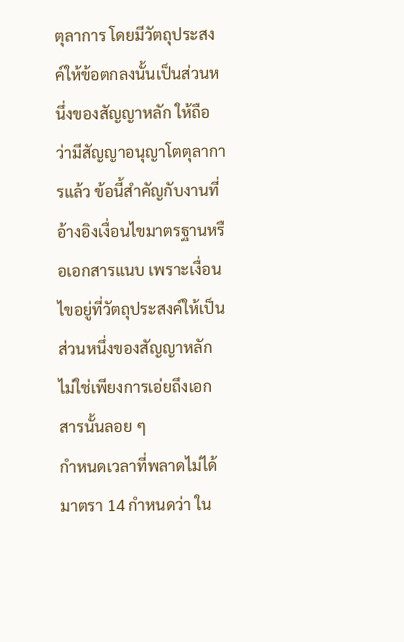ตุลาการ โดยมีวัตถุประสงค์ให้ข้อตกลงนั้นเป็นส่วนหนึ่งของสัญญาหลัก ให้ถือว่ามีสัญญาอนุญาโตตุลาการแล้ว ข้อนี้สำคัญกับงานที่อ้างอิงเงื่อนไขมาตรฐานหรือเอกสารแนบ เพราะเงื่อนไขอยู่ที่วัตถุประสงค์ให้เป็นส่วนหนึ่งของสัญญาหลัก ไม่ใช่เพียงการเอ่ยถึงเอกสารนั้นลอย ๆ
กำหนดเวลาที่พลาดไม่ได้
มาตรา 14 กำหนดว่า ใน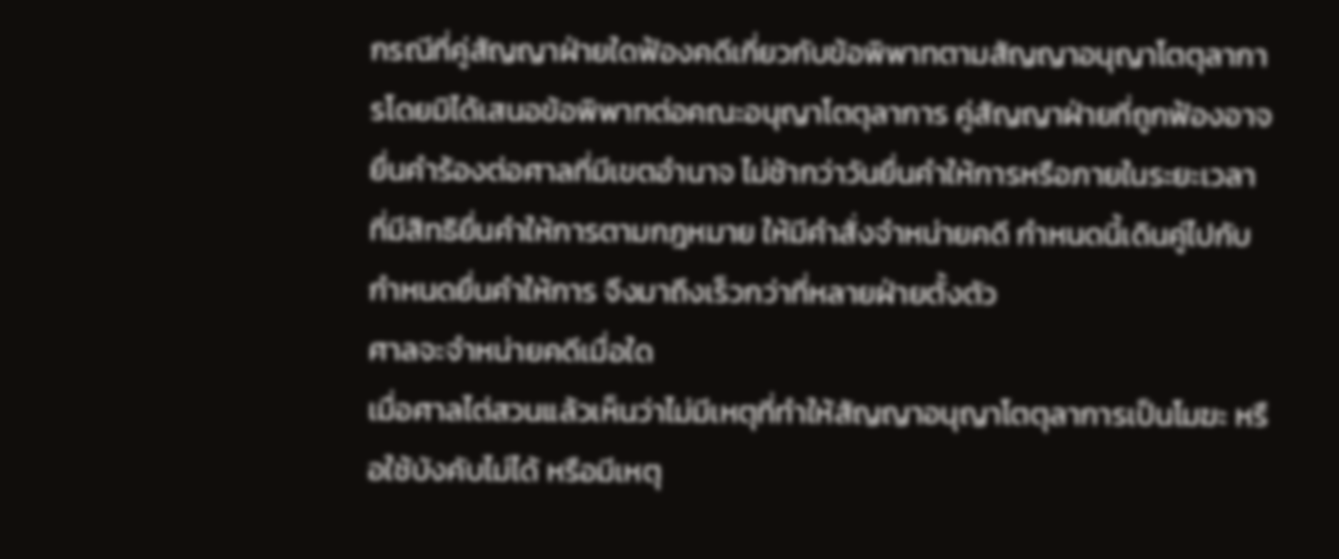กรณีที่คู่สัญญาฝ่ายใดฟ้องคดีเกี่ยวกับข้อพิพาทตามสัญญาอนุญาโตตุลาการโดยมิได้เสนอข้อพิพาทต่อคณะอนุญาโตตุลาการ คู่สัญญาฝ่ายที่ถูกฟ้องอาจยื่นคำร้องต่อศาลที่มีเขตอำนาจ ไม่ช้ากว่าวันยื่นคำให้การหรือภายในระยะเวลาที่มีสิทธิยื่นคำให้การตามกฎหมาย ให้มีคำสั่งจำหน่ายคดี กำหนดนี้เดินคู่ไปกับกำหนดยื่นคำให้การ จึงมาถึงเร็วกว่าที่หลายฝ่ายตั้งตัว
ศาลจะจำหน่ายคดีเมื่อใด
เมื่อศาลไต่สวนแล้วเห็นว่าไม่มีเหตุที่ทำให้สัญญาอนุญาโตตุลาการเป็นโมฆะ หรือใช้บังคับไม่ได้ หรือมีเหตุ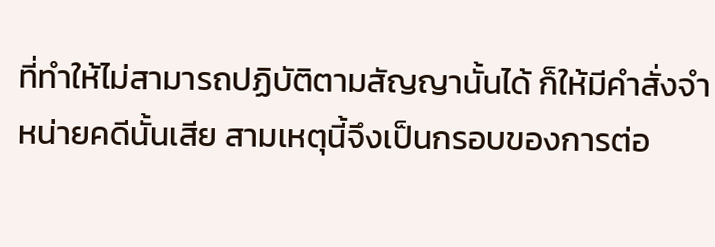ที่ทำให้ไม่สามารถปฏิบัติตามสัญญานั้นได้ ก็ให้มีคำสั่งจำหน่ายคดีนั้นเสีย สามเหตุนี้จึงเป็นกรอบของการต่อ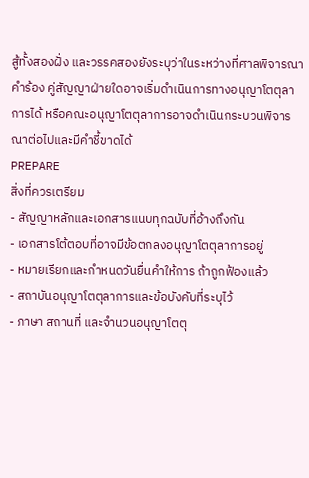สู้ทั้งสองฝั่ง และวรรคสองยังระบุว่าในระหว่างที่ศาลพิจารณาคำร้อง คู่สัญญาฝ่ายใดอาจเริ่มดำเนินการทางอนุญาโตตุลาการได้ หรือคณะอนุญาโตตุลาการอาจดำเนินกระบวนพิจารณาต่อไปและมีคำชี้ขาดได้
PREPARE
สิ่งที่ควรเตรียม
- สัญญาหลักและเอกสารแนบทุกฉบับที่อ้างถึงกัน
- เอกสารโต้ตอบที่อาจมีข้อตกลงอนุญาโตตุลาการอยู่
- หมายเรียกและกำหนดวันยื่นคำให้การ ถ้าถูกฟ้องแล้ว
- สถาบันอนุญาโตตุลาการและข้อบังคับที่ระบุไว้
- ภาษา สถานที่ และจำนวนอนุญาโตตุ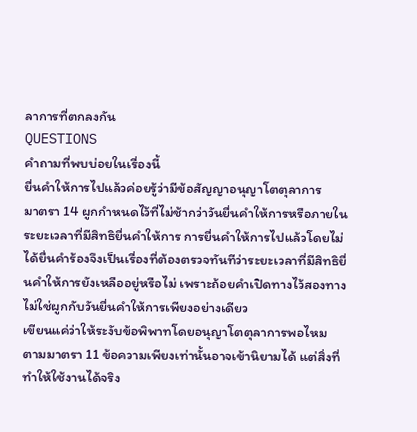ลาการที่ตกลงกัน
QUESTIONS
คำถามที่พบบ่อยในเรื่องนี้
ยื่นคำให้การไปแล้วค่อยรู้ว่ามีข้อสัญญาอนุญาโตตุลาการ
มาตรา 14 ผูกกำหนดไว้ที่ไม่ช้ากว่าวันยื่นคำให้การหรือภายในระยะเวลาที่มีสิทธิยื่นคำให้การ การยื่นคำให้การไปแล้วโดยไม่ได้ยื่นคำร้องจึงเป็นเรื่องที่ต้องตรวจทันทีว่าระยะเวลาที่มีสิทธิยื่นคำให้การยังเหลืออยู่หรือไม่ เพราะถ้อยคำเปิดทางไว้สองทาง ไม่ใช่ผูกกับวันยื่นคำให้การเพียงอย่างเดียว
เขียนแค่ว่าให้ระงับข้อพิพาทโดยอนุญาโตตุลาการพอไหม
ตามมาตรา 11 ข้อความเพียงเท่านั้นอาจเข้านิยามได้ แต่สิ่งที่ทำให้ใช้งานได้จริง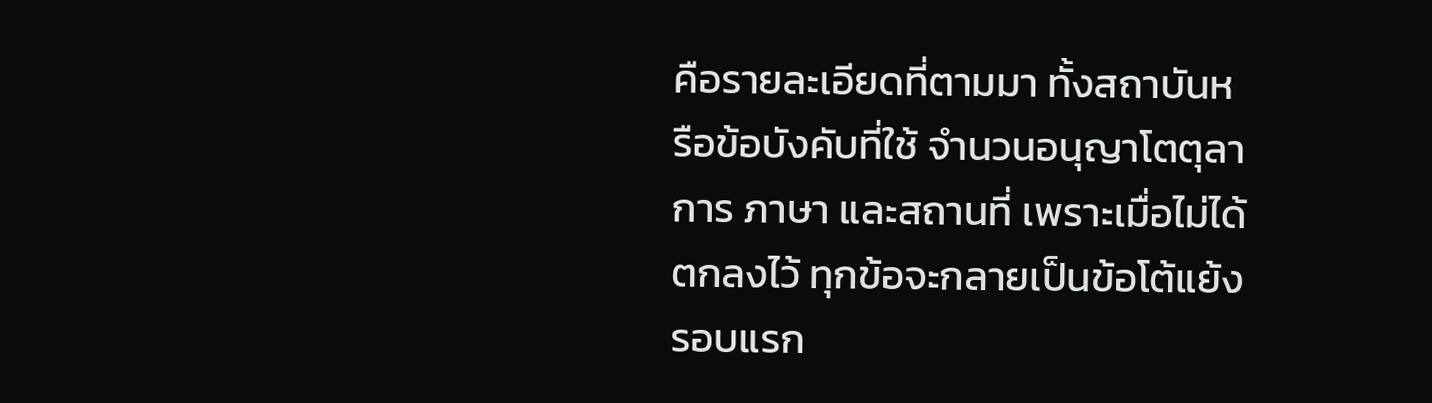คือรายละเอียดที่ตามมา ทั้งสถาบันหรือข้อบังคับที่ใช้ จำนวนอนุญาโตตุลาการ ภาษา และสถานที่ เพราะเมื่อไม่ได้ตกลงไว้ ทุกข้อจะกลายเป็นข้อโต้แย้งรอบแรก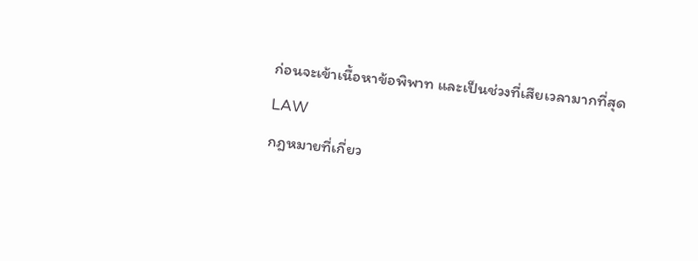ก่อนจะเข้าเนื้อหาข้อพิพาท และเป็นช่วงที่เสียเวลามากที่สุด
LAW
กฎหมายที่เกี่ยว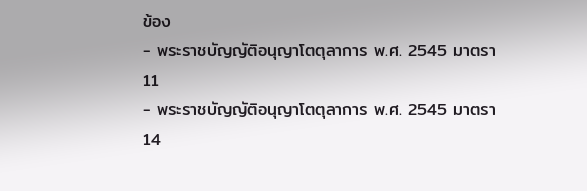ข้อง
- พระราชบัญญัติอนุญาโตตุลาการ พ.ศ. 2545 มาตรา 11
- พระราชบัญญัติอนุญาโตตุลาการ พ.ศ. 2545 มาตรา 14